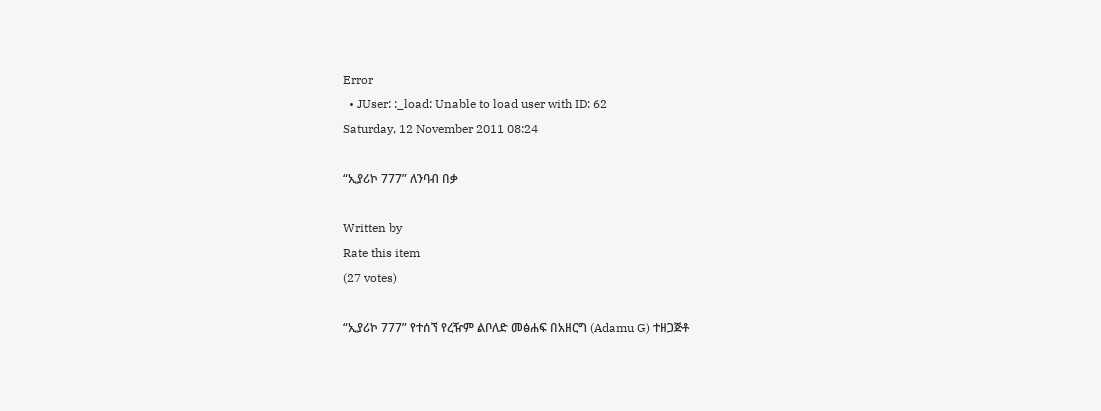Error
  • JUser: :_load: Unable to load user with ID: 62
Saturday, 12 November 2011 08:24

“ኢያሪኮ 777” ለንባብ በቃ

Written by
Rate this item
(27 votes)

“ኢያሪኮ 777” የተሰኘ የረዥም ልቦለድ መፅሐፍ በአዘርግ (Adamu G) ተዘጋጅቶ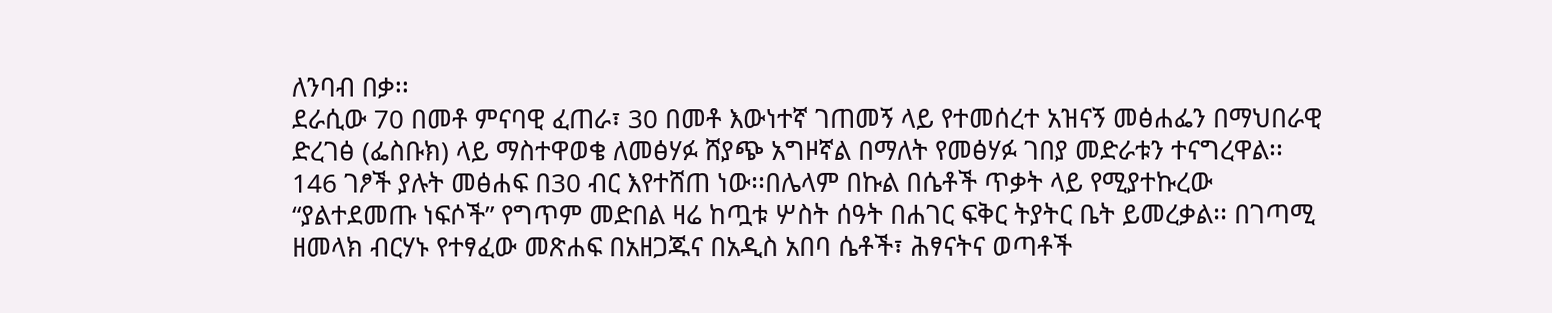ለንባብ በቃ፡፡
ደራሲው 70 በመቶ ምናባዊ ፈጠራ፣ 30 በመቶ እውነተኛ ገጠመኝ ላይ የተመሰረተ አዝናኝ መፅሐፌን በማህበራዊ ድረገፅ (ፌስቡክ) ላይ ማስተዋወቄ ለመፅሃፉ ሸያጭ አግዞኛል በማለት የመፅሃፉ ገበያ መድራቱን ተናግረዋል፡፡ 146 ገፆች ያሉት መፅሐፍ በ30 ብር እየተሸጠ ነው፡፡በሌላም በኩል በሴቶች ጥቃት ላይ የሚያተኩረው “ያልተደመጡ ነፍሶች” የግጥም መድበል ዛሬ ከጧቱ ሦስት ሰዓት በሐገር ፍቅር ትያትር ቤት ይመረቃል፡፡ በገጣሚ ዘመላክ ብርሃኑ የተፃፈው መጽሐፍ በአዘጋጁና በአዲስ አበባ ሴቶች፣ ሕፃናትና ወጣቶች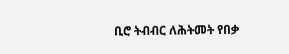ቢሮ ትብብር ለሕትመት የበቃ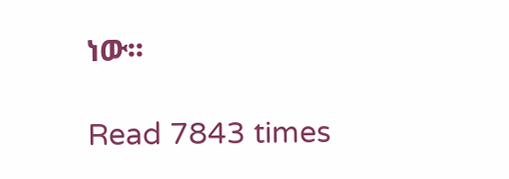ነው፡፡

Read 7843 times